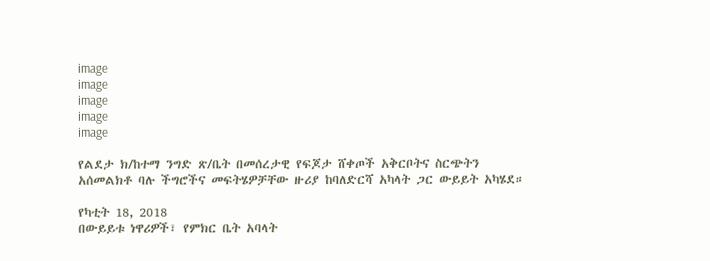image
image
image
image
image

የልደታ ክ/ከተማ ንግድ ጽ/ቤት በመሰረታዊ የፍጆታ ሸቀጦች አቅርቦትና ስርጭትን አሰመልክቶ ባሉ ችግሮችና መፍትሄዎቻቸው ዙሪያ ከባለድርሻ አካላት ጋር ውይይት አካሄደ።

የካቲት 18, 2018
በውይይቱ ነዋሪዎች፣ የምክር ቤት አባላት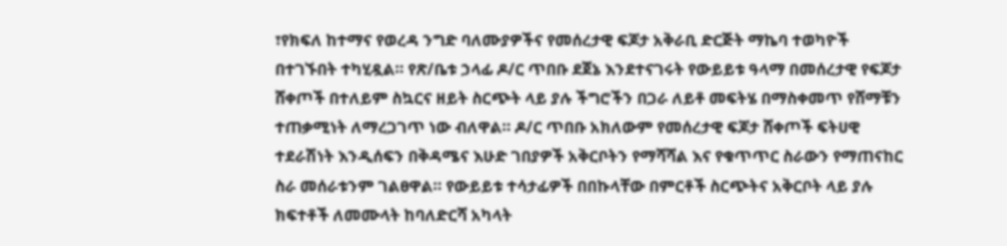፣የክፍለ ከተማና የወረዳ ንግድ ባለሙያዎችና የመሰረታዊ ፍጆታ አቅራቢ ድርጅት ማኬባ ተወካዮች በተገኙበት ተካሂዷል። የጽ/ቤቱ ኃላፊ ዶ/ር ጥበቡ ደጀኔ እንደተናገሩት የውይይቱ ዓላማ በመሰረታዊ የፍጆታ ሸቀጦች በተለይም ስኳርና ዘይት ስርጭት ላይ ያሉ ችግሮችን በጋራ ለይቶ መፍትሄ በማስቀመጥ የሸማቹን ተጠቃሚነት ለማረጋገጥ ነው ብለዋል። ዶ/ር ጥበቡ አክለውም የመሰረታዊ ፍጆታ ሸቀጦች ፍትሀዊ ተደራሽነት እንዲሰፍን በቅዳሜና እሁድ ገበያዎች አቅርቦትን የማሻሻል እና የቁጥጥር ስራውን የማጠናከር ስራ መሰራቱንም ገልፀዋል። የውይይቱ ተሳታፊዎች በበኩላቸው በምርቶች ስርጭትና አቅርቦት ላይ ያሉ ክፍተቶች ለመሙላት ከባለድርሻ አካላት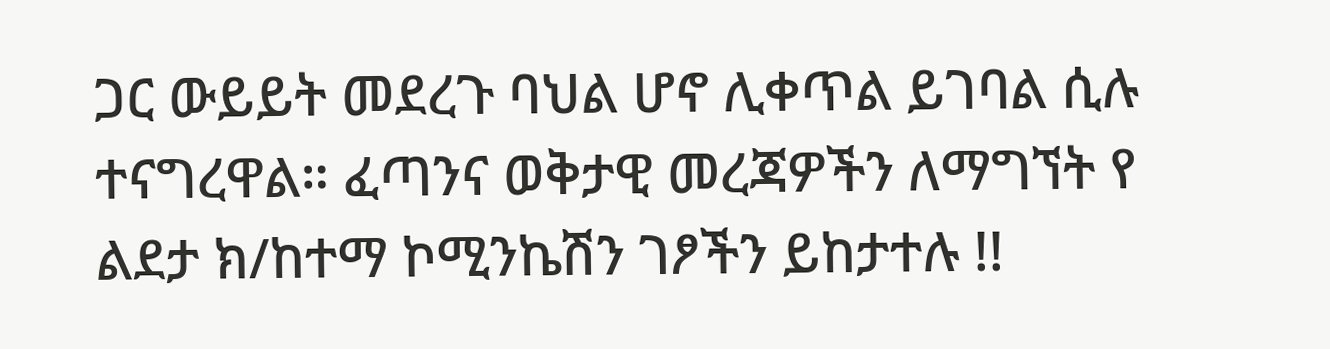ጋር ውይይት መደረጉ ባህል ሆኖ ሊቀጥል ይገባል ሲሉ ተናግረዋል። ፈጣንና ወቅታዊ መረጃዎችን ለማግኘት የ ልደታ ክ/ከተማ ኮሚንኬሽን ገፆችን ይከታተሉ !!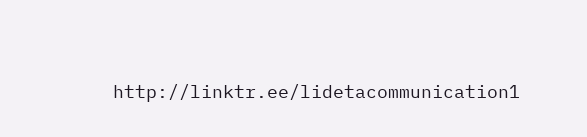http://linktr.ee/lidetacommunication1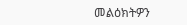መልዕክትዎን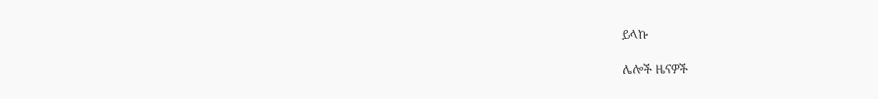ይላኩ

ሌሎች ዜናዎች